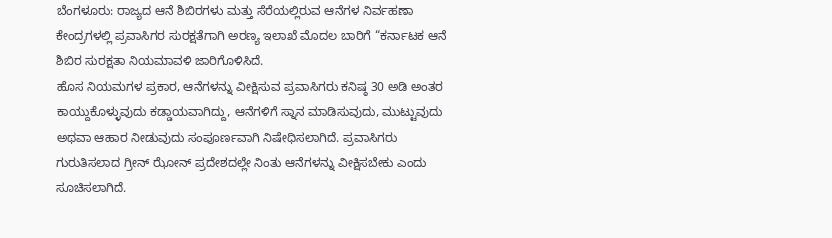ಬೆಂಗಳೂರು: ರಾಜ್ಯದ ಆನೆ ಶಿಬಿರಗಳು ಮತ್ತು ಸೆರೆಯಲ್ಲಿರುವ ಆನೆಗಳ ನಿರ್ವಹಣಾ ಕೇಂದ್ರಗಳಲ್ಲಿ ಪ್ರವಾಸಿಗರ ಸುರಕ್ಷತೆಗಾಗಿ ಅರಣ್ಯ ಇಲಾಖೆ ಮೊದಲ ಬಾರಿಗೆ “ಕರ್ನಾಟಕ ಆನೆ ಶಿಬಿರ ಸುರಕ್ಷತಾ ನಿಯಮಾವಳಿ ಜಾರಿಗೊಳಿಸಿದೆ.
ಹೊಸ ನಿಯಮಗಳ ಪ್ರಕಾರ, ಆನೆಗಳನ್ನು ವೀಕ್ಷಿಸುವ ಪ್ರವಾಸಿಗರು ಕನಿಷ್ಠ 30 ಅಡಿ ಅಂತರ ಕಾಯ್ದುಕೊಳ್ಳುವುದು ಕಡ್ಡಾಯವಾಗಿದ್ದು, ಆನೆಗಳಿಗೆ ಸ್ನಾನ ಮಾಡಿಸುವುದು, ಮುಟ್ಟುವುದು ಅಥವಾ ಆಹಾರ ನೀಡುವುದು ಸಂಪೂರ್ಣವಾಗಿ ನಿಷೇಧಿಸಲಾಗಿದೆ. ಪ್ರವಾಸಿಗರು ಗುರುತಿಸಲಾದ ಗ್ರೀನ್ ಝೋನ್ ಪ್ರದೇಶದಲ್ಲೇ ನಿಂತು ಆನೆಗಳನ್ನು ವೀಕ್ಷಿಸಬೇಕು ಎಂದು ಸೂಚಿಸಲಾಗಿದೆ.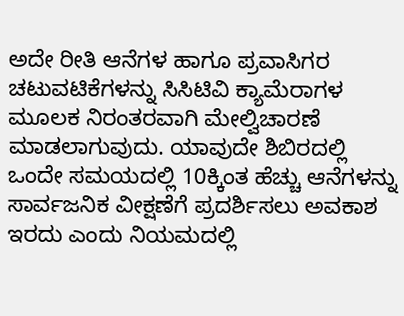ಅದೇ ರೀತಿ ಆನೆಗಳ ಹಾಗೂ ಪ್ರವಾಸಿಗರ ಚಟುವಟಿಕೆಗಳನ್ನು ಸಿಸಿಟಿವಿ ಕ್ಯಾಮೆರಾಗಳ ಮೂಲಕ ನಿರಂತರವಾಗಿ ಮೇಲ್ವಿಚಾರಣೆ ಮಾಡಲಾಗುವುದು. ಯಾವುದೇ ಶಿಬಿರದಲ್ಲಿ ಒಂದೇ ಸಮಯದಲ್ಲಿ 10ಕ್ಕಿಂತ ಹೆಚ್ಚು ಆನೆಗಳನ್ನು ಸಾರ್ವಜನಿಕ ವೀಕ್ಷಣೆಗೆ ಪ್ರದರ್ಶಿಸಲು ಅವಕಾಶ ಇರದು ಎಂದು ನಿಯಮದಲ್ಲಿ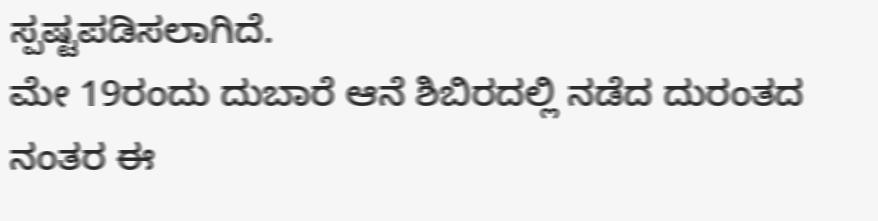ಸ್ಪಷ್ಟಪಡಿಸಲಾಗಿದೆ.
ಮೇ 19ರಂದು ದುಬಾರೆ ಆನೆ ಶಿಬಿರದಲ್ಲಿ ನಡೆದ ದುರಂತದ ನಂತರ ಈ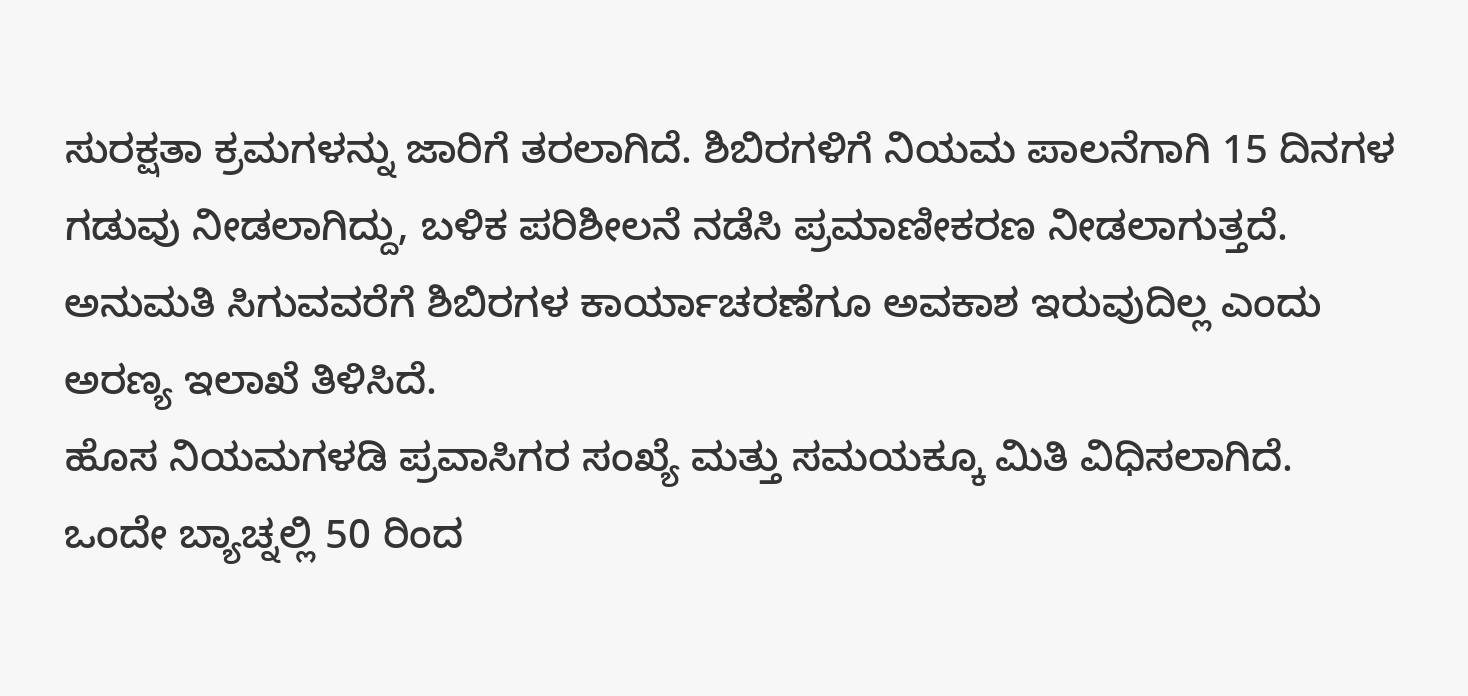ಸುರಕ್ಷತಾ ಕ್ರಮಗಳನ್ನು ಜಾರಿಗೆ ತರಲಾಗಿದೆ. ಶಿಬಿರಗಳಿಗೆ ನಿಯಮ ಪಾಲನೆಗಾಗಿ 15 ದಿನಗಳ ಗಡುವು ನೀಡಲಾಗಿದ್ದು, ಬಳಿಕ ಪರಿಶೀಲನೆ ನಡೆಸಿ ಪ್ರಮಾಣೀಕರಣ ನೀಡಲಾಗುತ್ತದೆ. ಅನುಮತಿ ಸಿಗುವವರೆಗೆ ಶಿಬಿರಗಳ ಕಾರ್ಯಾಚರಣೆಗೂ ಅವಕಾಶ ಇರುವುದಿಲ್ಲ ಎಂದು ಅರಣ್ಯ ಇಲಾಖೆ ತಿಳಿಸಿದೆ.
ಹೊಸ ನಿಯಮಗಳಡಿ ಪ್ರವಾಸಿಗರ ಸಂಖ್ಯೆ ಮತ್ತು ಸಮಯಕ್ಕೂ ಮಿತಿ ವಿಧಿಸಲಾಗಿದೆ. ಒಂದೇ ಬ್ಯಾಚ್ನಲ್ಲಿ 50 ರಿಂದ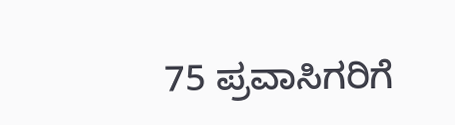75 ಪ್ರವಾಸಿಗರಿಗೆ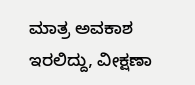ಮಾತ್ರ ಅವಕಾಶ ಇರಲಿದ್ದು, ವೀಕ್ಷಣಾ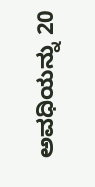ಅವಧಿಯನ್ನು 20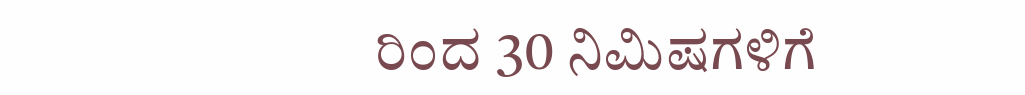ರಿಂದ 30 ನಿಮಿಷಗಳಿಗೆ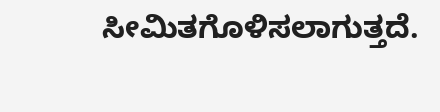ಸೀಮಿತಗೊಳಿಸಲಾಗುತ್ತದೆ.